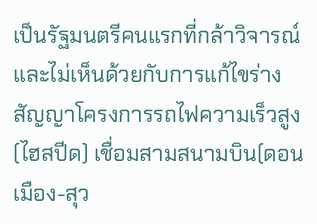เป็นรัฐมนตรีคนแรกที่กล้าวิจารณ์และไม่เห็นด้วยกับการแก้ไขร่างสัญญาโครงการรถไฟความเร็วสูง(ไฮสปีด) เชื่อมสามสนามบิน(ดอนเมือง-สุว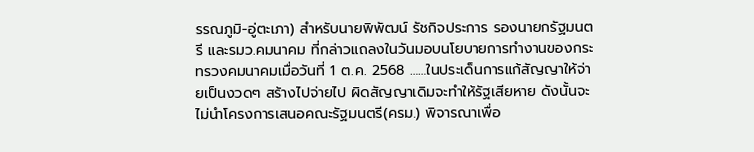รรณภูมิ-อู่ตะเภา) สำหรับนายพิพัฒน์ รัชกิจประการ รองนายกรัฐมนตรี และรมว.คมนาคม ที่กล่าวแถลงในวันมอบนโยบายการทำงานของกระทรวงคมนาคมเมื่อวันที่ 1 ต.ค. 2568 ……ในประเด็นการแก้สัญญาให้จ่ายเป็นงวดๆ สร้างไปจ่ายไป ผิดสัญญาเดิมจะทำให้รัฐเสียหาย ดังนั้นจะไม่นำโครงการเสนอคณะรัฐมนตรี(ครม.) พิจารณาเพื่อ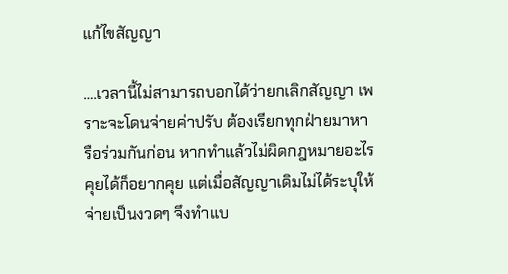แก้ไขสัญญา

….เวลานี้ไม่สามารถบอกได้ว่ายกเลิกสัญญา เพราะจะโดนจ่ายค่าปรับ ต้องเรียกทุกฝ่ายมาหารือร่วมกันก่อน หากทำแล้วไม่ผิดกฎหมายอะไรคุยได้ก็อยากคุย แต่เมื่อสัญญาเดิมไม่ได้ระบุให้จ่ายเป็นงวดๆ จึงทำแบ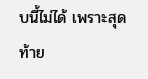บนี้ไม่ได้ เพราะสุดท้าย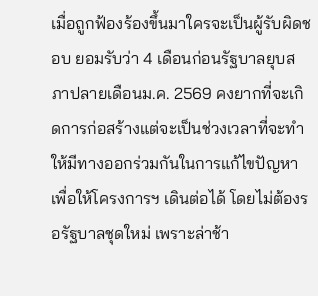เมื่อถูกฟ้องร้องขึ้นมาใครจะเป็นผู้รับผิดชอบ ยอมรับว่า 4 เดือนก่อนรัฐบาลยุบสภาปลายเดือนม.ค. 2569 คงยากที่จะเกิดการก่อสร้างแต่จะเป็นช่วงเวลาที่จะทำให้มีทางออกร่วมกันในการแก้ไขปัญหา เพื่อให้โครงการฯ เดินต่อได้ โดยไม่ต้องรอรัฐบาลชุดใหม่ เพราะล่าช้า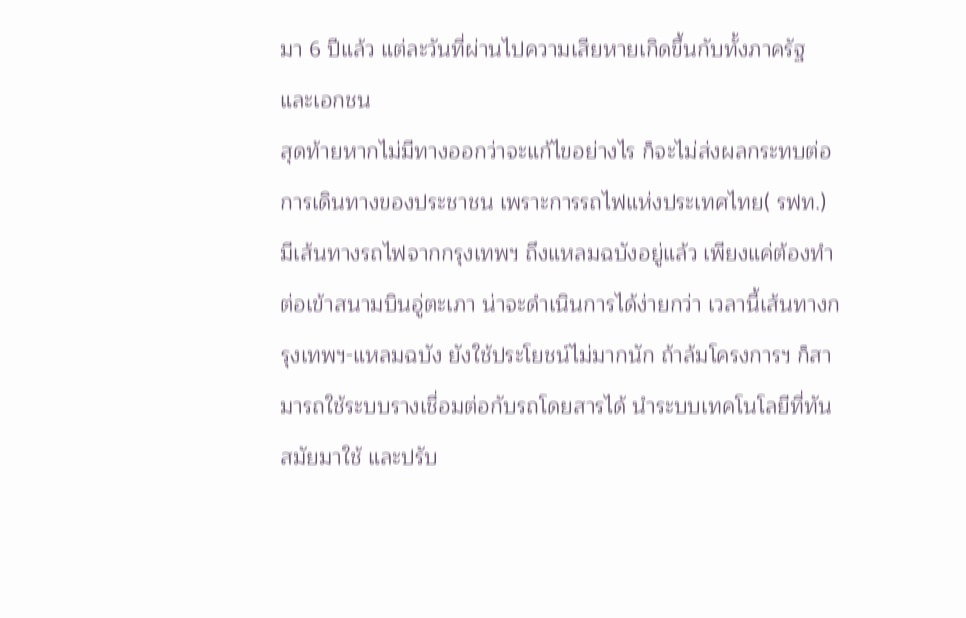มา 6 ปีแล้ว แต่ละวันที่ผ่านไปความเสียหายเกิดขึ้นกับทั้งภาครัฐ และเอกชน
สุดท้ายหากไม่มีทางออกว่าจะแก้ไขอย่างไร ก็จะไม่ส่งผลกระทบต่อการเดินทางของประชาชน เพราะการรถไฟแห่งประเทศไทย( รฟท.) มีเส้นทางรถไฟจากกรุงเทพฯ ถึงแหลมฉบังอยู่แล้ว เพียงแค่ต้องทำต่อเข้าสนามบินอู่ตะเภา น่าจะดำเนินการได้ง่ายกว่า เวลานี้เส้นทางกรุงเทพฯ-แหลมฉบัง ยังใช้ประโยชน์ไม่มากนัก ถ้าล้มโครงการฯ ก็สามารถใช้ระบบรางเชื่อมต่อกับรถโดยสารได้ นำระบบเทคโนโลยีที่ทันสมัยมาใช้ และปรับ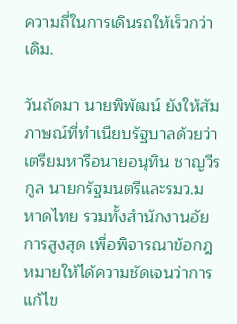ความถี่ในการเดินรถให้เร็วกว่าเดิม.

วันถัดมา นายพิพัฒน์ ยังให้สัมภาษณ์ที่ทำเนียบรัฐบาลด้วยว่า เตรียมหารือนายอนุทิน ชาญวีรกูล นายกรัฐมนตรีและรมว.มหาดไทย รวมทั้งสำนักงานอัยการสูงสุด เพื่อพิจารณาข้อกฎหมายให้ได้ความชัดเจนว่าการแก้ไข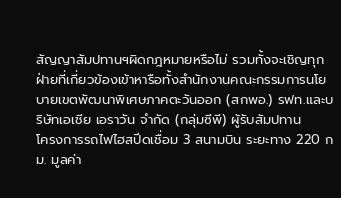สัญญาสัมปทานฯผิดกฎหมายหรือไม่ รวมทั้งจะเชิญทุกฝ่ายที่เกี่ยวข้องเข้าหารือทั้งสำนักงานคณะกรรมการนโยบายเขตพัฒนาพิเศษภาคตะวันออก (สกพอ.) รฟท.และบริษัทเอเชีย เอราวัน จำกัด (กลุ่มซีพี) ผู้รับสัมปทาน
โครงการรถไฟไฮสปีดเชื่อม 3 สนามบิน ระยะทาง 220 กม. มูลค่า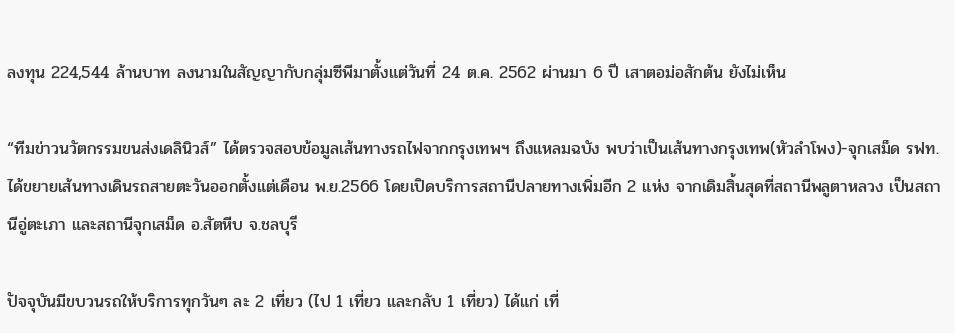ลงทุน 224,544 ล้านบาท ลงนามในสัญญากับกลุ่มซีพีมาตั้งแต่วันที่ 24 ต.ค. 2562 ผ่านมา 6 ปี เสาตอม่อสักต้น ยังไม่เห็น

“ทีมข่าวนวัตกรรมขนส่งเดลินิวส์” ได้ตรวจสอบข้อมูลเส้นทางรถไฟจากกรุงเทพฯ ถึงแหลมฉบัง พบว่าเป็นเส้นทางกรุงเทพ(หัวลำโพง)-จุกเสม็ด รฟท. ได้ขยายเส้นทางเดินรถสายตะวันออกตั้งแต่เดือน พ.ย.2566 โดยเปิดบริการสถานีปลายทางเพิ่มอีก 2 แห่ง จากเดิมสิ้นสุดที่สถานีพลูตาหลวง เป็นสถานีอู่ตะเภา และสถานีจุกเสม็ด อ.สัตหีบ จ.ชลบุรี

ปัจจุบันมีขบวนรถให้บริการทุกวันๆ ละ 2 เที่ยว (ไป 1 เที่ยว และกลับ 1 เที่ยว) ได้แก่ เที่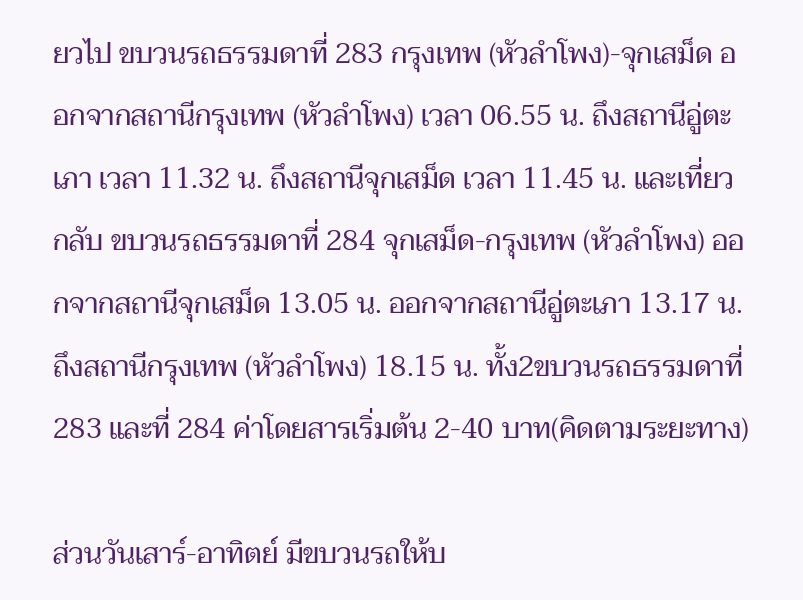ยวไป ขบวนรถธรรมดาที่ 283 กรุงเทพ (หัวลำโพง)-จุกเสม็ด ออกจากสถานีกรุงเทพ (หัวลำโพง) เวลา 06.55 น. ถึงสถานีอู่ตะเภา เวลา 11.32 น. ถึงสถานีจุกเสม็ด เวลา 11.45 น. และเที่ยวกลับ ขบวนรถธรรมดาที่ 284 จุกเสม็ด-กรุงเทพ (หัวลำโพง) ออกจากสถานีจุกเสม็ด 13.05 น. ออกจากสถานีอู่ตะเภา 13.17 น. ถึงสถานีกรุงเทพ (หัวลำโพง) 18.15 น. ทั้ง2ขบวนรถธรรมดาที่ 283 และที่ 284 ค่าโดยสารเริ่มต้น 2-40 บาท(คิดตามระยะทาง)

ส่วนวันเสาร์-อาทิตย์ มีขบวนรถให้บ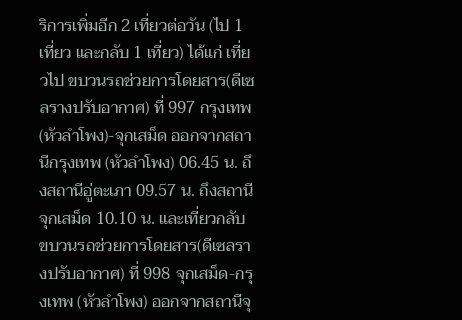ริการเพิ่มอีก 2 เที่ยวต่อวัน (ไป 1 เที่ยว และกลับ 1 เที่ยว) ได้แก่ เที่ยวไป ขบวนรถช่วยการโดยสาร(ดีเซลรางปรับอากาศ) ที่ 997 กรุงเทพ(หัวลำโพง)-จุกเสม็ด ออกจากสถานีกรุงเทพ (หัวลำโพง) 06.45 น. ถึงสถานีอู่ตะเภา 09.57 น. ถึงสถานีจุกเสม็ด 10.10 น. และเที่ยวกลับ ขบวนรถช่วยการโดยสาร(ดีเซลรางปรับอากาศ) ที่ 998 จุกเสม็ด-กรุงเทพ (หัวลำโพง) ออกจากสถานีจุ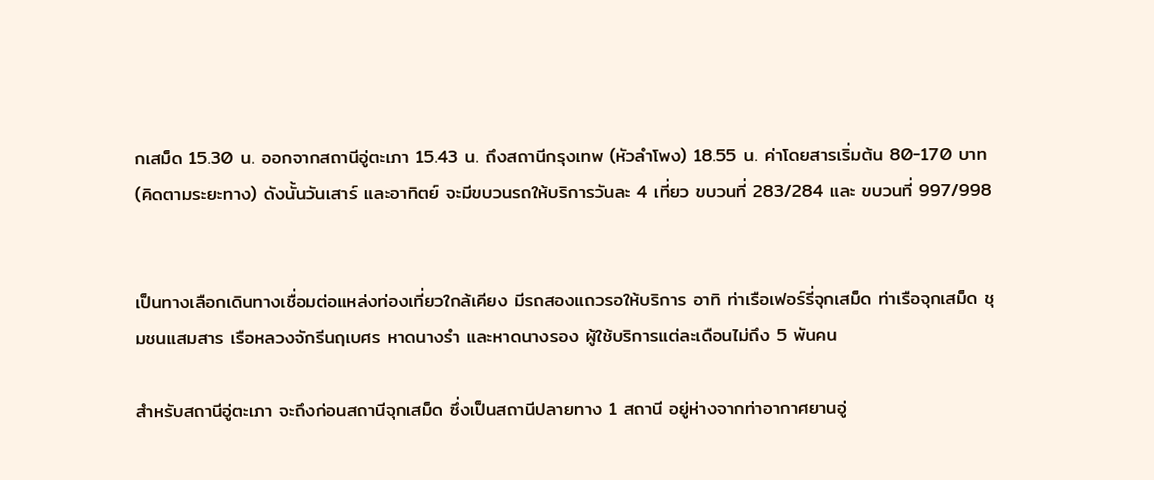กเสม็ด 15.30 น. ออกจากสถานีอู่ตะเภา 15.43 น. ถึงสถานีกรุงเทพ (หัวลำโพง) 18.55 น. ค่าโดยสารเริ่มต้น 80-170 บาท(คิดตามระยะทาง) ดังนั้นวันเสาร์ และอาทิตย์ จะมีขบวนรถให้บริการวันละ 4 เที่ยว ขบวนที่ 283/284 และ ขบวนที่ 997/998


เป็นทางเลือกเดินทางเชื่อมต่อแหล่งท่องเที่ยวใกล้เคียง มีรถสองแถวรอให้บริการ อาทิ ท่าเรือเฟอร์รี่จุกเสม็ด ท่าเรือจุกเสม็ด ชุมชนแสมสาร เรือหลวงจักรีนฤเบศร หาดนางรำ และหาดนางรอง ผู้ใช้บริการแต่ละเดือนไม่ถึง 5 พันคน

สำหรับสถานีอู่ตะเภา จะถึงก่อนสถานีจุกเสม็ด ซึ่งเป็นสถานีปลายทาง 1 สถานี อยู่ห่างจากท่าอากาศยานอู่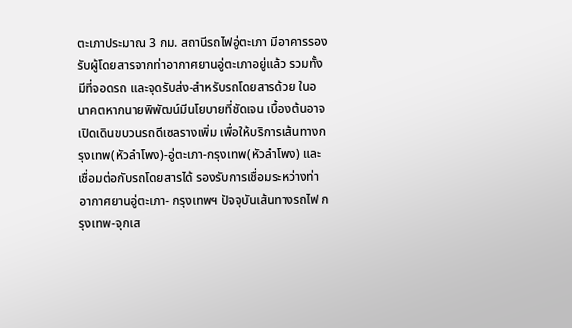ตะเภาประมาณ 3 กม. สถานีรถไฟอู่ตะเภา มีอาคารรองรับผู้โดยสารจากท่าอากาศยานอู่ตะเภาอยู่แล้ว รวมทั้งมีที่จอดรถ และจุดรับส่ง-สำหรับรถโดยสารด้วย ในอนาคตหากนายพิพัฒน์มีนโยบายที่ชัดเจน เบื้องต้นอาจเปิดเดินขบวนรถดีเซลรางเพิ่ม เพื่อให้บริการเส้นทางกรุงเทพ(หัวลำโพง)-อู่ตะเภา-กรุงเทพ(หัวลำโพง) และเชื่อมต่อกับรถโดยสารได้ รองรับการเชื่อมระหว่างท่าอากาศยานอู่ตะเภา- กรุงเทพฯ ปัจจุบันเส้นทางรถไฟ กรุงเทพ-จุกเส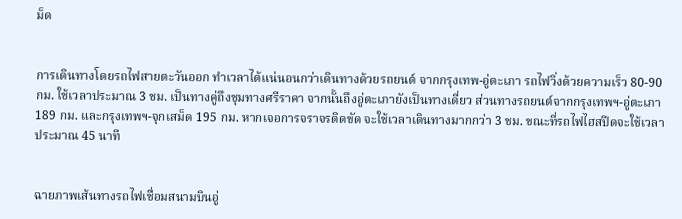ม็ด


การเดินทางโดยรถไฟสายตะวันออก ทำเวลาได้แน่นอนกว่าเดินทางด้วยรถยนต์ จากกรุงเทพ-อู่ตะเภา รถไฟวิ่งด้วยความเร็ว 80-90 กม. ใช้เวลาประมาณ 3 ชม. เป็นทางคู่ถึงชุมทางศรีราคา จากนั้นถึงอู่ตะเภายังเป็นทางเดี่ยว ส่วนทางรถยนต์จากกรุงเทพฯ-อู่ตะเภา 189 กม. และกรุงเทพฯ-จุกเสม็ด 195 กม. หากเจอการจราจรติดขัด จะใช้เวลาเดินทางมากกว่า 3 ชม. ขณะที่รถไฟไฮสปีดจะใช้เวลาประมาณ 45 นาที


ฉายภาพเส้นทางรถไฟเชื่อมสนามบินอู่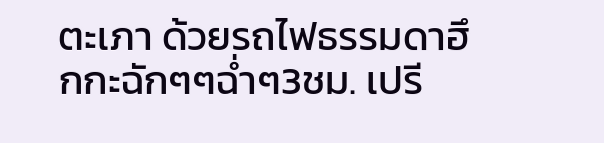ตะเภา ด้วยรถไฟธรรมดาฮึกกะฉักๆๆฉ่ำๆ3ชม. เปรี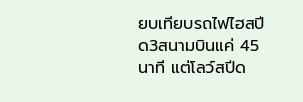ยบเทียบรถไฟไฮสปีด3สนามบินแค่ 45 นาที แต่โลว์สปีด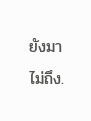ยังมาไม่ถึง.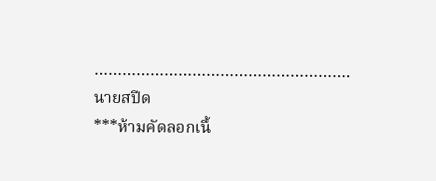……………………………………………….
นายสปีด
***ห้ามคัดลอกเนื้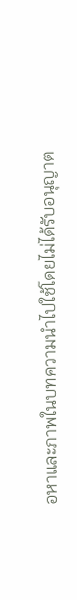อหาและภาพในบทความนำไปใช้โดยไม่ได้รับอนุญาต